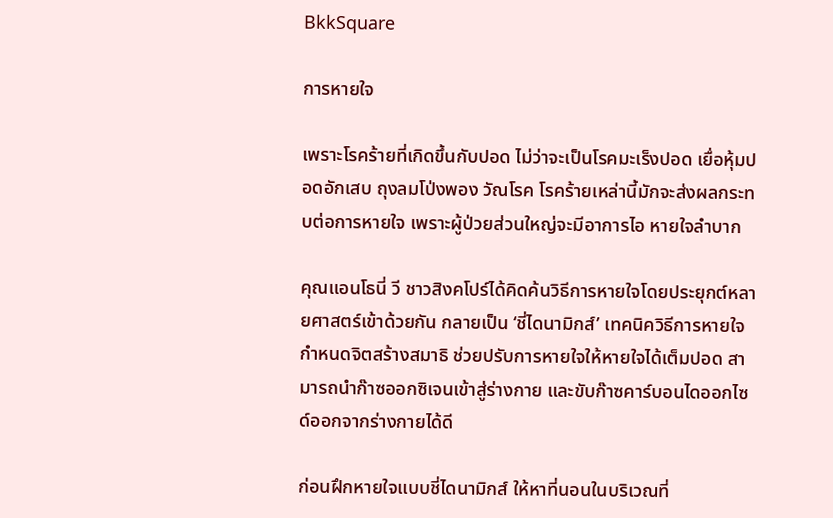BkkSquare

การหายใจ

เพราะโรคร้ายที่เกิดขึ้นกับปอด ไม่ว่าจะเป็นโรคมะเร็งปอด เยื่อหุ้มปอดอักเสบ ถุงลมโป่งพอง วัณโรค โรคร้ายเหล่านี้มักจะส่งผลกระทบต่อการหายใจ เพราะผู้ป่วยส่วนใหญ่จะมีอาการไอ หายใจลำบาก

คุณแอนโธนี่ วี ชาวสิงคโปร์ได้คิดค้นวิธีการหายใจโดยประยุกต์หลายศาสตร์เข้าด้วยกัน กลายเป็น ‘ชี่ไดนามิกส์’ เทคนิควิธีการหายใจ กำหนดจิตสร้างสมาธิ ช่วยปรับการหายใจให้หายใจได้เต็มปอด สามารถนำก๊าซออกซิเจนเข้าสู่ร่างกาย และขับก๊าซคาร์บอนไดออกไซด์ออกจากร่างกายได้ดี

ก่อนฝึกหายใจแบบชี่ไดนามิกส์ ให้หาที่นอนในบริเวณที่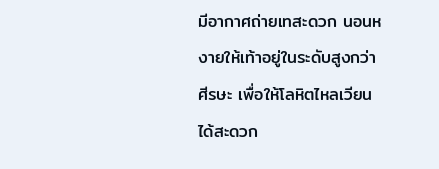มีอากาศถ่ายเทสะดวก นอนหงายให้เท้าอยู่ในระดับสูงกว่าศีรษะ เพื่อให้โลหิตไหลเวียนได้สะดวก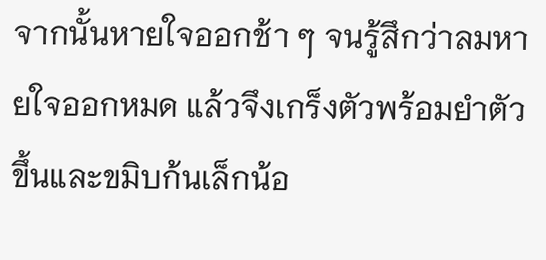จากนั้นหายใจออกช้า ๆ จนรู้สึกว่าลมหายใจออกหมด แล้วจึงเกร็งตัวพร้อมยำตัวขึ้นและขมิบก้นเล็กน้อ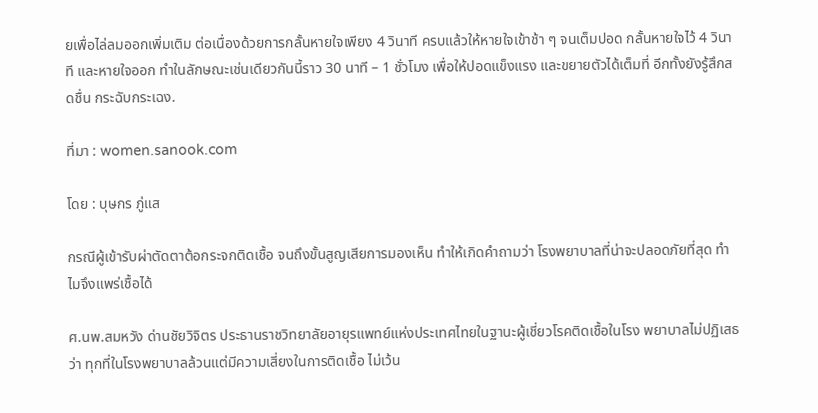ยเพื่อไล่ลมออกเพิ่มเติม ต่อเนื่องด้วยการกลั้นหายใจเพียง 4 วินาที ครบแล้วให้หายใจเข้าช้า ๆ จนเต็มปอด กลั้นหายใจไว้ 4 วินาที และหายใจออก ทำในลักษณะเช่นเดียวกันนี้ราว 30 นาที – 1 ชั่วโมง เพื่อให้ปอดแข็งแรง และขยายตัวได้เต็มที่ อีกทั้งยังรู้สึกสดชื่น กระฉับกระเฉง.

ที่มา : women.sanook.com

โดย : บุษกร ภู่แส

กรณีผู้เข้ารับผ่าตัดตาต้อกระจกติดเชื้อ จนถึงขั้นสูญเสียการมองเห็น ทำให้เกิดคำถามว่า โรงพยาบาลที่น่าจะปลอดภัยที่สุด ทำไมจึงแพร่เชื้อได้

ศ.นพ.สมหวัง ด่านชัยวิจิตร ประธานราชวิทยาลัยอายุรแพทย์แห่งประเทศไทยในฐานะผู้เชี่ยวโรคติดเชื้อในโรง พยาบาลไม่ปฏิเสธว่า ทุกที่ในโรงพยาบาลล้วนแต่มีความเสี่ยงในการติดเชื้อ ไม่เว้น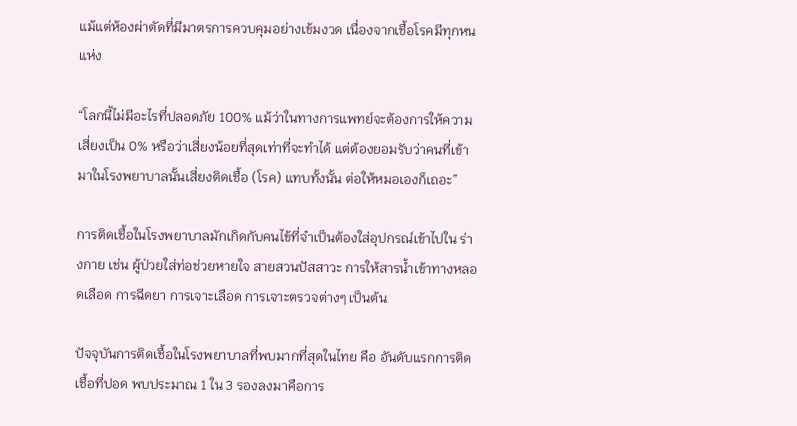แม้แต่ห้องผ่าตัดที่มีมาตรการควบคุมอย่างเข้มงวด เนื่องจากเชื้อโรคมีทุกหนแห่ง

“โลกนี้ไม่มีอะไรที่ปลอดภัย 100% แม้ว่าในทางการแพทย์จะต้องการให้ความเสี่ยงเป็น 0% หรือว่าเสี่ยงน้อยที่สุดเท่าที่จะทำได้ แต่ต้องยอมรับว่าคนที่เข้ามาในโรงพยาบาลนั้นเสี่ยงติดเชื้อ (โรค) แทบทั้งนั้น ต่อให้หมอเองก็เถอะ”

การติดเชื้อในโรงพยาบาลมักเกิดกับคนไข้ที่จำเป็นต้องใส่อุปกรณ์เข้าไปใน ร่างกาย เช่น ผู้ป่วยใส่ท่อช่วยหายใจ สายสวนปัสสาวะ การให้สารน้ำเข้าทางหลอดเลือด การฉีดยา การเจาะเลือด การเจาะตรวจต่างๆ เป็นต้น

ปัจจุบันการติดเชื้อในโรงพยาบาลที่พบมากที่สุดในไทย คือ อันดับแรกการติดเชื้อที่ปอด พบประมาณ 1 ใน 3 รองลงมาคือการ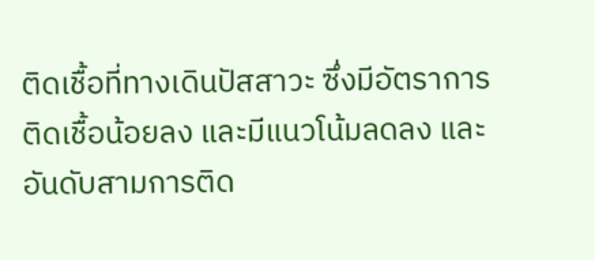ติดเชื้อที่ทางเดินปัสสาวะ ซึ่งมีอัตราการติดเชื้อน้อยลง และมีแนวโน้มลดลง และ อันดับสามการติด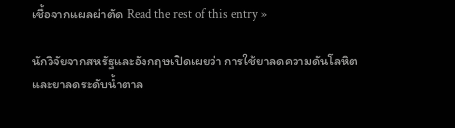เชื้อจากแผลผ่าตัด Read the rest of this entry »

นักวิจัยจากสหรัฐและอังกฤษเปิดเผยว่า การใช้ยาลดความดันโลหิตและยาลดระดับน้ำตาล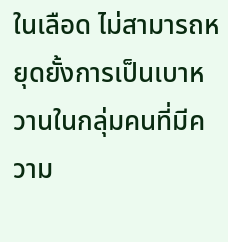ในเลือด ไม่สามารถหยุดยั้งการเป็นเบาหวานในกลุ่มคนที่มีความ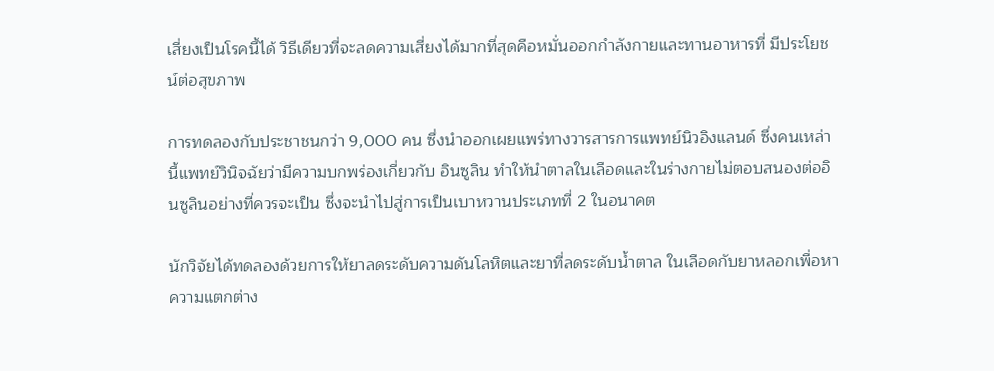เสี่ยงเป็นโรคนี้ได้ วิธีเดียวที่จะลดความเสี่ยงได้มากที่สุดคือหมั่นออกกำลังกายและทานอาหารที่ มีประโยชน์ต่อสุขภาพ

การทดลองกับประชาชนกว่า 9,000 คน ซึ่งนำออกเผยแพร่ทางวารสารการแพทย์นิวอิงแลนด์ ซึ่งคนเหล่านี้แพทย์วินิจฉัยว่ามีความบกพร่องเกี่ยวกับ อินซูลิน ทำให้นำตาลในเลือดและในร่างกายไม่ตอบสนองต่ออินซูลินอย่างที่ควรจะเป็น ซึ่งจะนำไปสู่การเป็นเบาหวานประเภทที่ 2 ในอนาคต

นักวิจัยได้ทดลองด้วยการให้ยาลดระดับความดันโลหิตและยาที่ลดระดับน้ำตาล ในเลือดกับยาหลอกเพื่อหาความแตกต่าง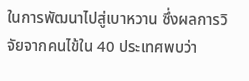ในการพัฒนาไปสู่เบาหวาน ซึ่งผลการวิจัยจากคนไข้ใน 40 ประเทศพบว่า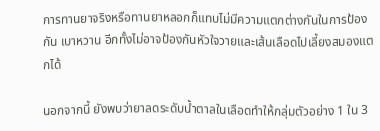การทานยาจริงหรือทานยาหลอกก็แทบไม่มีความแตกต่างกันในการป้องกัน เบาหวาน อีกทั้งไม่อาจป้องกันหัวใจวายและเส้นเลือดไปเลี้ยงสมองแตกได้

นอกจากนี้ ยังพบว่ายาลดระดับน้ำตาลในเลือดทำให้กลุ่มตัวอย่าง 1 ใน 3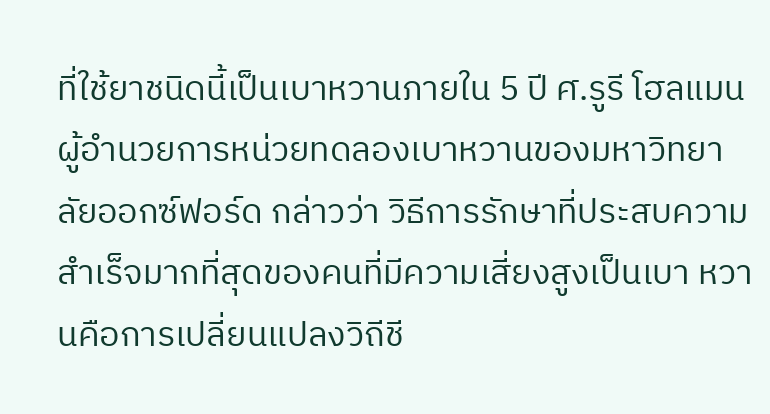ที่ใช้ยาชนิดนี้เป็นเบาหวานภายใน 5 ปี ศ.รูรี โฮลแมน ผู้อำนวยการหน่วยทดลองเบาหวานของมหาวิทยาลัยออกซ์ฟอร์ด กล่าวว่า วิธีการรักษาที่ประสบความสำเร็จมากที่สุดของคนที่มีความเสี่ยงสูงเป็นเบา หวานคือการเปลี่ยนแปลงวิถีชี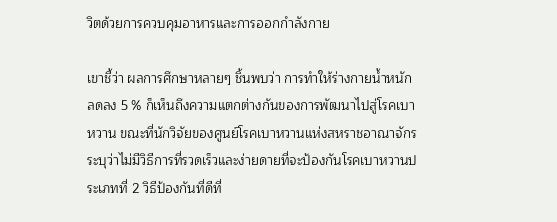วิตด้วยการควบคุมอาหารและการออกกำลังกาย

เขาชี้ว่า ผลการศึกษาหลายๆ ชิ้นพบว่า การทำให้ร่างกายน้ำหนักลดลง 5 % ก็เห็นถึงความแตกต่างกันของการพัฒนาไปสู่โรคเบาหวาน ขณะที่นักวิจัยของศูนย์โรคเบาหวานแห่งสหราชอาณาจักร ระบุว่าไม่มีวิธีการที่รวดเร็วและง่ายดายที่จะป้องกันโรคเบาหวานประเภทที่ 2 วิธีป้องกันที่ดีที่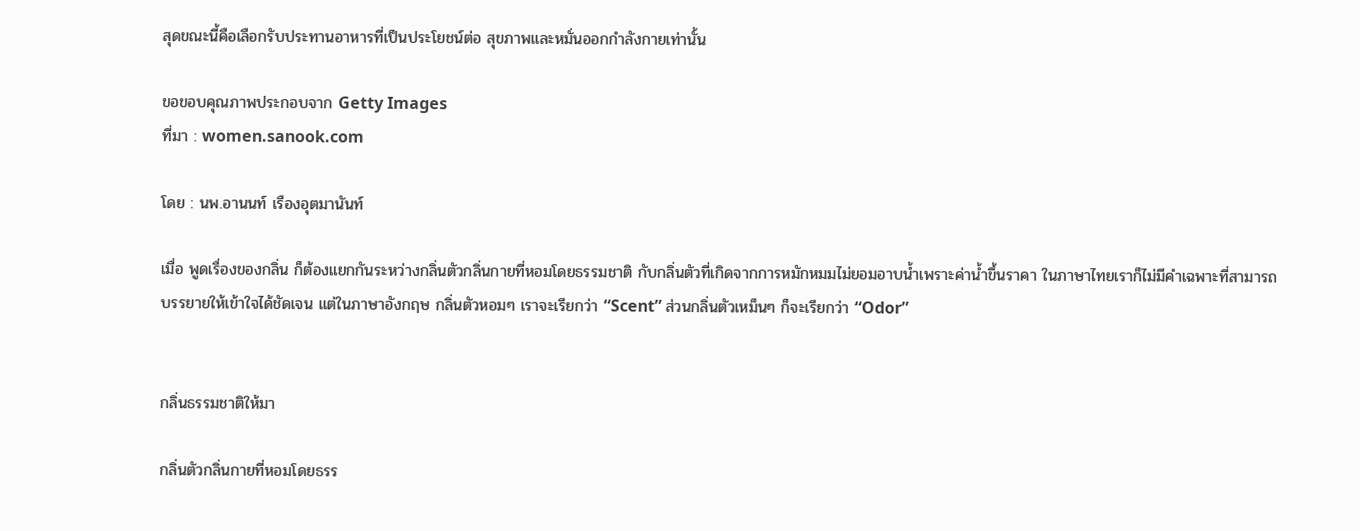สุดขณะนี้คือเลือกรับประทานอาหารที่เป็นประโยชน์ต่อ สุขภาพและหมั่นออกกำลังกายเท่านั้น

ขอขอบคุณภาพประกอบจาก Getty Images
ที่มา : women.sanook.com

โดย : นพ.อานนท์ เรืองอุตมานันท์

เมื่อ พูดเรื่องของกลิ่น ก็ต้องแยกกันระหว่างกลิ่นตัวกลิ่นกายที่หอมโดยธรรมชาติ กับกลิ่นตัวที่เกิดจากการหมักหมมไม่ยอมอาบน้ำเพราะค่าน้ำขึ้นราคา ในภาษาไทยเราก็ไม่มีคำเฉพาะที่สามารถบรรยายให้เข้าใจได้ชัดเจน แต่ในภาษาอังกฤษ กลิ่นตัวหอมๆ เราจะเรียกว่า “Scent” ส่วนกลิ่นตัวเหม็นๆ ก็จะเรียกว่า “Odor”


กลิ่นธรรมชาติให้มา

กลิ่นตัวกลิ่นกายที่หอมโดยธรร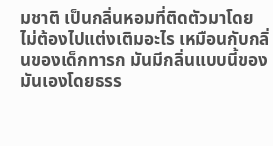มชาติ เป็นกลิ่นหอมที่ติดตัวมาโดยไม่ต้องไปแต่งเติมอะไร เหมือนกับกลิ่นของเด็กทารก มันมีกลิ่นแบบนี้ของมันเองโดยธรร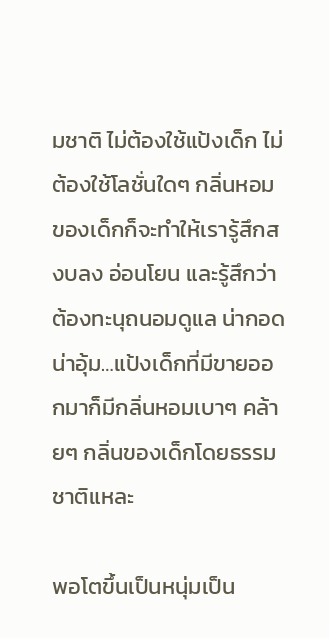มชาติ ไม่ต้องใช้แป้งเด็ก ไม่ต้องใช้โลชั่นใดๆ กลิ่นหอมของเด็กก็จะทำให้เรารู้สึกสงบลง อ่อนโยน และรู้สึกว่าต้องทะนุถนอมดูแล น่ากอด น่าอุ้ม…แป้งเด็กที่มีขายออกมาก็มีกลิ่นหอมเบาๆ คล้ายๆ กลิ่นของเด็กโดยธรรมชาติแหละ

พอโตขึ้นเป็นหนุ่มเป็น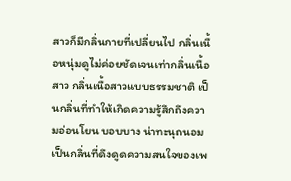สาวก็มีกลิ่นกายที่เปลี่ยนไป กลิ่นเนื้อหนุ่มดูไม่ค่อยชัดเจนเท่ากลิ่นเนื้อสาว กลิ่นเนื้อสาวแบบธรรมชาติ เป็นกลิ่นที่ทำให้เกิดความรู้สึกถึงความอ่อนโยน บอบบาง น่าทะนุถนอม เป็นกลิ่นที่ดึงดูดความสนใจของเพ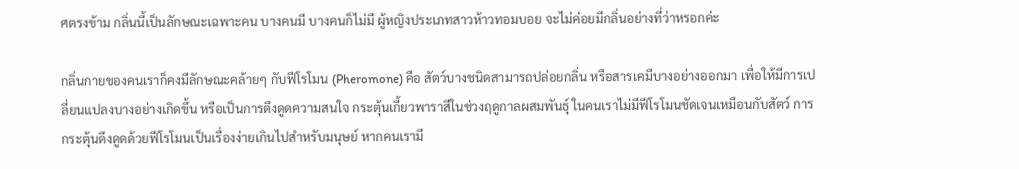ศตรงข้าม กลิ่นนี้เป็นลักษณะเฉพาะคน บางคนมี บางคนก็ไม่มี ผู้หญิงประเภทสาวห้าวทอมบอย จะไม่ค่อยมีกลิ่นอย่างที่ว่าหรอกค่ะ

กลิ่นกายของคนเราก็คงมีลักษณะคล้ายๆ กับฟีโรโมน (Pheromone) คือ สัตว์บางชนิดสามารถปล่อยกลิ่น หรือสารเคมีบางอย่างออกมา เพื่อให้มีการเปลี่ยนแปลงบางอย่างเกิดขึ้น หรือเป็นการดึงดูดความสนใจ กระตุ้นเกี้ยวพาราสีในช่วงฤดูกาลผสมพันธุ์ ในคนเราไม่มีฟีโรโมนชัดเจนเหมือนกับสัตว์ การกระตุ้นดึงดูดด้วยฟีโรโมนเป็นเรื่องง่ายเกินไปสำหรับมนุษย์ หากคนเรามี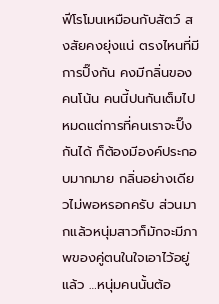ฟีโรโมนเหมือนกับสัตว์ สงสัยคงยุ่งแน่ ตรงไหนที่มีการปิ๊งกัน คงมีกลิ่นของคนโน้น คนนี้ปนกันเต็มไปหมดแต่การที่คนเราจะปิ๊งกันได้ ก็ต้องมีองค์ประกอบมากมาย กลิ่นอย่างเดียวไม่พอหรอกครับ ส่วนมากแล้วหนุ่มสาวก็มักจะมีภาพของคู่ตนในใจเอาไว้อยู่แล้ว …หนุ่มคนนั้นต้อ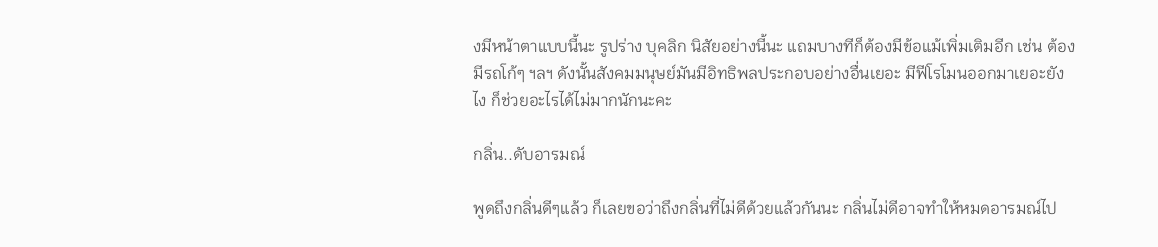งมีหน้าตาแบบนี้นะ รูปร่าง บุคลิก นิสัยอย่างนี้นะ แถมบางทีก็ต้องมีข้อแม้เพิ่มเติมอีก เช่น ต้องมีรถโก้ๆ ฯลฯ ดังนั้นสังคมมนุษย์มันมีอิทธิพลประกอบอย่างอื่นเยอะ มีฟีโรโมนออกมาเยอะยังไง ก็ช่วยอะไรได้ไม่มากนักนะคะ

กลิ่น..ดับอารมณ์

พูดถึงกลิ่นดีๆแล้ว ก็เลยขอว่าถึงกลิ่นที่ไม่ดีด้วยแล้วกันนะ กลิ่นไม่ดีอาจทำให้หมดอารมณ์ไป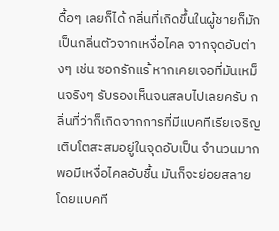ดื้อๆ เลยก็ได้ กลิ่นที่เกิดขึ้นในผู้ชายก็มักเป็นกลิ่นตัวจากเหงื่อไคล จากจุดอับต่างๆ เช่น ซอกรักแร้ หากเคยเจอที่มันเหม็นจริงๆ รับรองเห็นจนสลบไปเลยครับ กลิ่นที่ว่าก็เกิดจากการที่มีแบคทีเรียเจริญเติบโตสะสมอยู่ในจุดอับเป็น จำนวนมาก พอมีเหงื่อไคลอับชื้น มันก็จะย่อยสลายโดยแบคที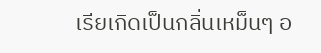เรียเกิดเป็นกลิ่นเหม็นๆ อ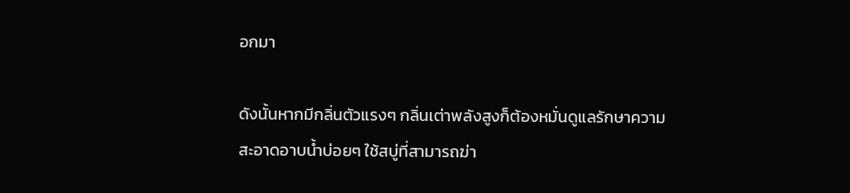อกมา

ดังนั้นหากมีกลิ่นตัวแรงๆ กลิ่นเต่าพลังสูงก็ต้องหมั่นดูแลรักษาความสะอาดอาบน้ำบ่อยๆ ใช้สบู่ที่สามารถฆ่า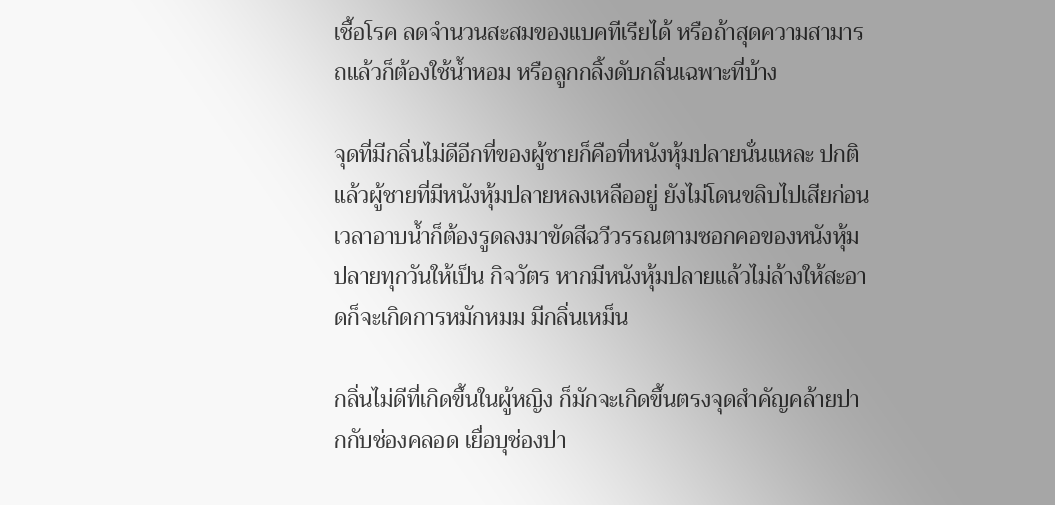เชื้อโรค ลดจำนวนสะสมของแบคทีเรียได้ หรือถ้าสุดความสามารถแล้วก็ต้องใช้น้ำหอม หรือลูกกลิ้งดับกลิ่นเฉพาะที่บ้าง

จุดที่มีกลิ่นไม่ดีอีกที่ของผู้ชายก็คือที่หนังหุ้มปลายนั่นแหละ ปกติแล้วผู้ชายที่มีหนังหุ้มปลายหลงเหลืออยู่ ยังไม่โดนขลิบไปเสียก่อน เวลาอาบน้ำก็ต้องรูดลงมาขัดสีฉวีวรรณตามซอกคอของหนังหุ้มปลายทุกวันให้เป็น กิจวัตร หากมีหนังหุ้มปลายแล้วไม่ล้างให้สะอาดก็จะเกิดการหมักหมม มีกลิ่นเหม็น

กลิ่นไม่ดีที่เกิดขึ้นในผู้หญิง ก็มักจะเกิดขึ้นตรงจุดสำคัญคล้ายปากกับช่องคลอด เยื่อบุช่องปา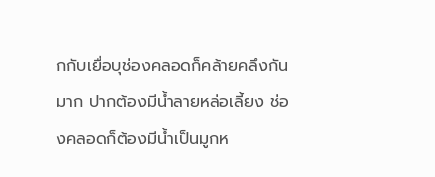กกับเยื่อบุช่องคลอดก็คล้ายคลึงกันมาก ปากต้องมีน้ำลายหล่อเลี้ยง ช่องคลอดก็ต้องมีน้ำเป็นมูกห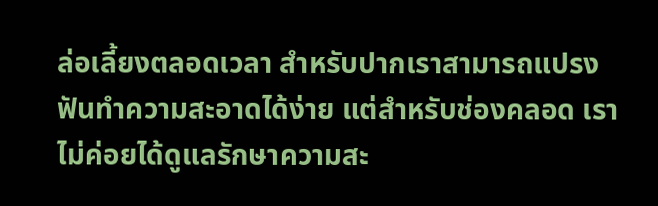ล่อเลี้ยงตลอดเวลา สำหรับปากเราสามารถแปรงฟันทำความสะอาดได้ง่าย แต่สำหรับช่องคลอด เราไม่ค่อยได้ดูแลรักษาความสะ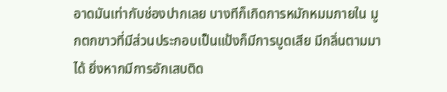อาดมันเท่ากับช่องปากเลย บางทีก็เกิดการหมักหมมภายใน มูกตกขาวที่มีส่วนประกอบเป็นแป้งก็มีการบูดเสีย มีกลิ่นตามมาได้ ยิ่งหากมีการอักเสบติด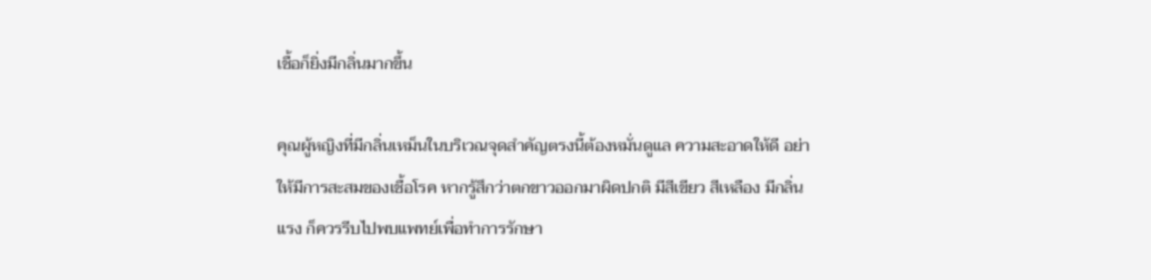เชื้อก็ยิ่งมีกลิ่นมากขึ้น

คุณผู้หญิงที่มีกลิ่นเหม็นในบริเวณจุดสำคัญตรงนี้ต้องหมั่นดูแล ความสะอาดให้ดี อย่าให้มีการสะสมของเชื้อโรค หากรู้สึกว่าตกขาวออกมาผิดปกติ มีสีเขียว สีเหลือง มีกลิ่นแรง ก็ควรรีบไปพบแพทย์เพื่อทำการรักษา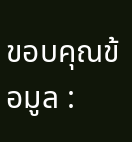ขอบคุณข้อมูล :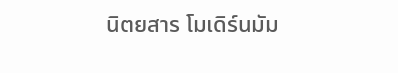นิตยสาร โมเดิร์นมัม